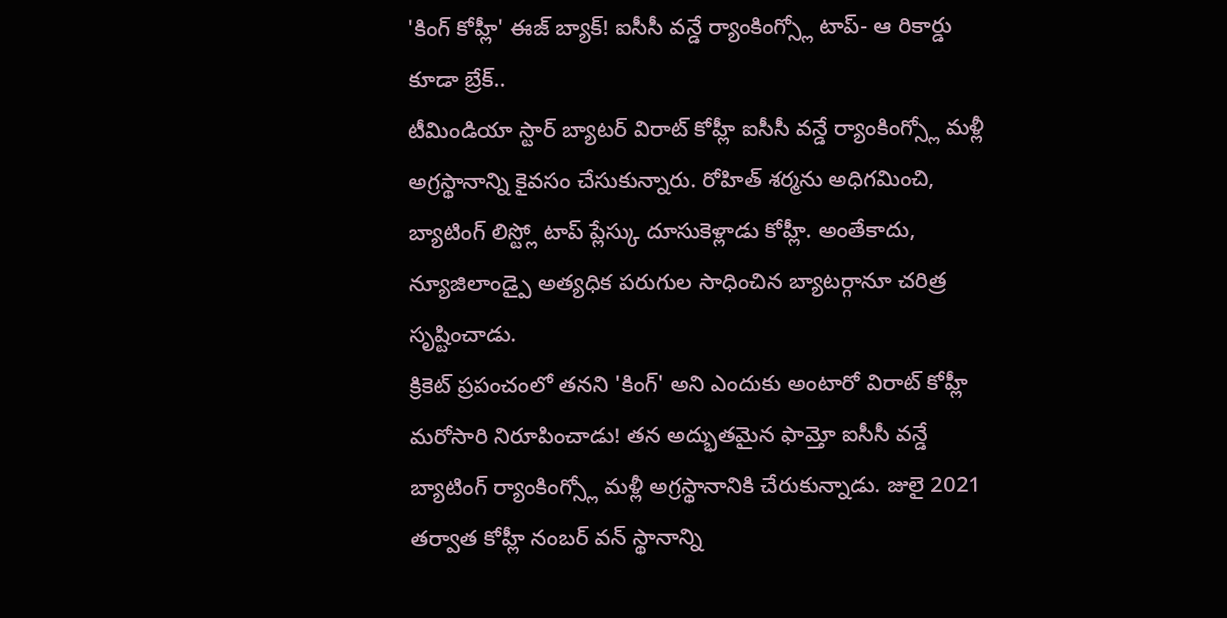'కింగ్ కోహ్లీ' ఈజ్ బ్యాక్! ఐసీసీ వన్డే ర్యాంకింగ్స్లో టాప్- ఆ రికార్డు కూడా బ్రేక్..
టీమిండియా స్టార్ బ్యాటర్ విరాట్ కోహ్లీ ఐసీసీ వన్డే ర్యాంకింగ్స్లో మళ్లీ అగ్రస్థానాన్ని కైవసం చేసుకున్నారు. రోహిత్ శర్మను అధిగమించి, బ్యాటింగ్ లిస్ట్లో టాప్ ప్లేస్కు దూసుకెళ్లాడు కోహ్లీ. అంతేకాదు, న్యూజిలాండ్పై అత్యధిక పరుగుల సాధించిన బ్యాటర్గానూ చరిత్ర సృష్టించాడు.
క్రికెట్ ప్రపంచంలో తనని 'కింగ్' అని ఎందుకు అంటారో విరాట్ కోహ్లీ మరోసారి నిరూపించాడు! తన అద్భుతమైన ఫామ్తో ఐసీసీ వన్డే బ్యాటింగ్ ర్యాంకింగ్స్లో మళ్లీ అగ్రస్థానానికి చేరుకున్నాడు. జులై 2021 తర్వాత కోహ్లీ నంబర్ వన్ స్థానాన్ని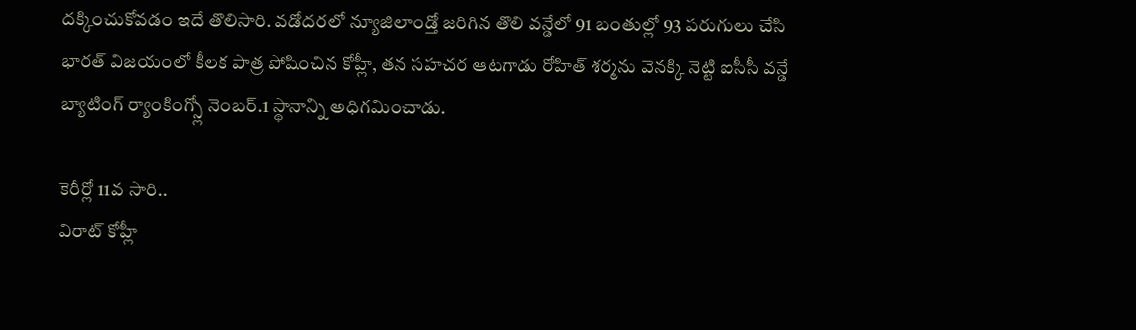దక్కించుకోవడం ఇదే తొలిసారి. వడోదరలో న్యూజిలాండ్తో జరిగిన తొలి వన్డేలో 91 బంతుల్లో 93 పరుగులు చేసి భారత్ విజయంలో కీలక పాత్ర పోషించిన కోహ్లీ, తన సహచర ఆటగాడు రోహిత్ శర్మను వెనక్కి నెట్టి ఐసీసీ వన్డే బ్యాటింగ్ ర్యాంకింగ్స్లో నెంబర్.1 స్థానాన్ని అధిగమించాడు.

కెరీర్లో 11వ సారి..
విరాట్ కోహ్లీ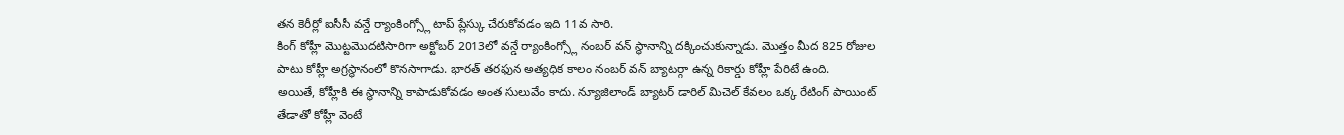తన కెరీర్లో ఐసీసీ వన్డే ర్యాంకింగ్స్లో టాప్ ప్లేస్కు చేరుకోవడం ఇది 11వ సారి.
కింగ్ కోహ్లీ మొట్టమొదటిసారిగా అక్టోబర్ 2013లో వన్డే ర్యాంకింగ్స్లో నంబర్ వన్ స్థానాన్ని దక్కించుకున్నాడు. మొత్తం మీద 825 రోజుల పాటు కోహ్లీ అగ్రస్థానంలో కొనసాగాడు. భారత్ తరఫున అత్యధిక కాలం నంబర్ వన్ బ్యాటర్గా ఉన్న రికార్డు కోహ్లీ పేరిటే ఉంది.
అయితే, కోహ్లీకి ఈ స్థానాన్ని కాపాడుకోవడం అంత సులువేం కాదు. న్యూజిలాండ్ బ్యాటర్ డారిల్ మిచెల్ కేవలం ఒక్క రేటింగ్ పాయింట్ తేడాతో కోహ్లీ వెంటే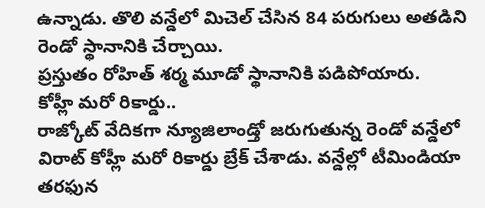ఉన్నాడు. తొలి వన్డేలో మిచెల్ చేసిన 84 పరుగులు అతడిని రెండో స్థానానికి చేర్చాయి.
ప్రస్తుతం రోహిత్ శర్మ మూడో స్థానానికి పడిపోయారు.
కోహ్లీ మరో రికార్డు..
రాజ్కోట్ వేదికగా న్యూజిలాండ్తో జరుగుతున్న రెండో వన్డేలో విరాట్ కోహ్లీ మరో రికార్డు బ్రేక్ చేశాడు. వన్డేల్లో టీమిండియా తరఫున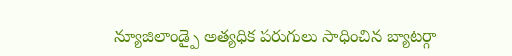న్యూజిలాండ్పై అత్యధిక పరుగులు సాధించిన బ్యాటర్గా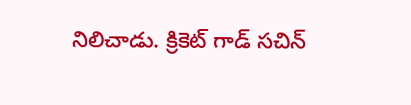నిలిచాడు. క్రికెట్ గాడ్ సచిన్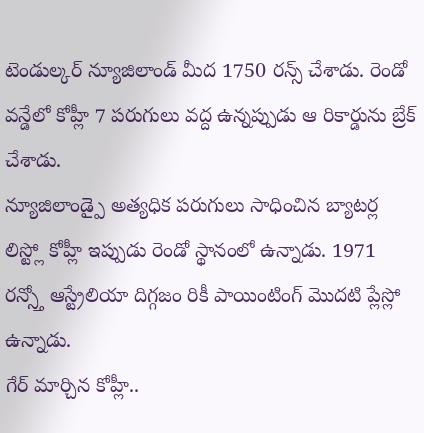టెండుల్కర్ న్యూజిలాండ్ మీద 1750 రన్స్ చేశాడు. రెండో వన్డేలో కోహ్లీ 7 పరుగులు వద్ద ఉన్నప్పుడు ఆ రికార్డును బ్రేక్ చేశాడు.
న్యూజిలాండ్పై అత్యధిక పరుగులు సాధించిన బ్యాటర్ల లిస్ట్లో కోహ్లీ ఇప్పుడు రెండో స్థానంలో ఉన్నాడు. 1971 రన్స్తో ఆస్ట్రేలియా దిగ్గజం రికీ పాయింటింగ్ మొదటి ప్లేస్లో ఉన్నాడు.
గేర్ మార్చిన కోహ్లీ..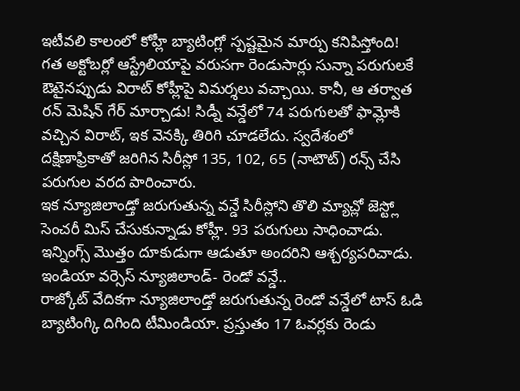ఇటీవలి కాలంలో కోహ్లీ బ్యాటింగ్లో స్పష్టమైన మార్పు కనిపిస్తోంది!
గత అక్టోబర్లో ఆస్ట్రేలియాపై వరుసగా రెండుసార్లు సున్నా పరుగులకే ఔటైనప్పుడు విరాట్ కోహ్లీపై విమర్శలు వచ్చాయి. కానీ, ఆ తర్వాత రన్ మెషిన్ గేర్ మార్చాడు! సిడ్నీ వన్డేలో 74 పరుగులతో ఫామ్లోకి వచ్చిన విరాట్, ఇక వెనక్కి తిరిగి చూడలేదు. స్వదేశంలో దక్షిణాఫ్రికాతో జరిగిన సిరీస్లో 135, 102, 65 (నాటౌట్) రన్స్ చేసి పరుగుల వరద పారించారు.
ఇక న్యూజిలాండ్తో జరుగుతున్న వన్డే సిరీస్లోని తొలి మ్యాచ్లో జెస్ట్లో సెంచరీ మిస్ చేసుకున్నాడు కోహ్లీ. 93 పరుగులు సాధించాడు. ఇన్నింగ్స్ మొత్తం దూకుడుగా ఆడుతూ అందరిని ఆశ్చర్యపరిచాడు.
ఇండియా వర్సెస్ న్యూజిలాండ్- రెండో వన్డే..
రాజ్కోట్ వేదికగా న్యూజిలాండ్తో జరుగుతున్న రెండో వన్డేలో టాస్ ఓడి బ్యాటింగ్కి దిగింది టీమిండియా. ప్రస్తుతం 17 ఓవర్లకు రెండు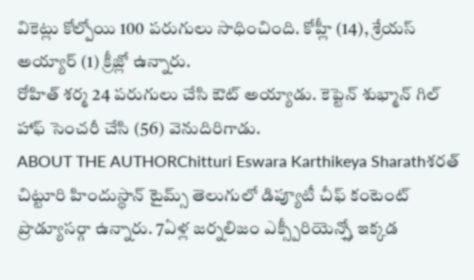వికెట్లు కోల్పోయి 100 పరుగులు సాధించింది. కోహ్లీ (14), శ్రేయస్ అయ్యార్ (1) క్రీజ్లో ఉన్నారు.
రోహిత్ శర్మ 24 పరుగులు చేసి ఔట్ అయ్యాడు. కెప్టెన్ శుభ్మాన్ గిల్ హాఫ్ సెంచరీ చేసి (56) వెనుదిరిగాడు.
ABOUT THE AUTHORChitturi Eswara Karthikeya Sharathశరత్ చిట్టూరి హిందుస్థాన్ టైమ్స్ తెలుగులో డిప్యూటీ చీఫ్ కంటెంట్ ప్రొడ్యూసర్గా ఉన్నారు. 7ఏళ్ల జర్నలిజం ఎక్స్పీరియెన్స్తో ఇక్కడ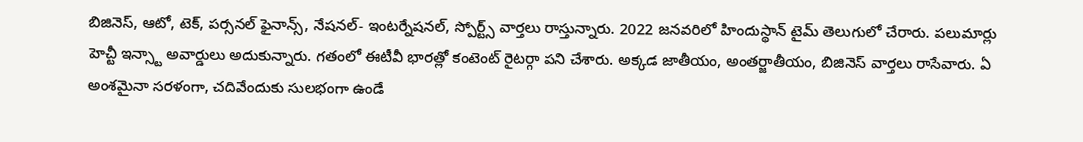బిజినెస్, ఆటో, టెక్, పర్సనల్ ఫైనాన్స్, నేషనల్- ఇంటర్నేషనల్, స్పోర్ట్స్ వార్తలు రాస్తున్నారు. 2022 జనవరిలో హిందుస్థాన్ టైమ్ తెలుగులో చేరారు. పలుమార్లు హెచ్టీ ఇన్స్టా అవార్డులు అదుకున్నారు. గతంలో ఈటీవీ భారత్లో కంటెంట్ రైటర్గా పని చేశారు. అక్కడ జాతీయం, అంతర్జాతీయం, బిజినెస్ వార్తలు రాసేవారు. ఏ అంశమైనా సరళంగా, చదివేందుకు సులభంగా ఉండే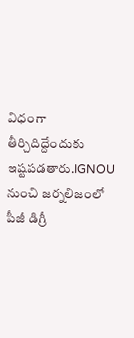విధంగా తీర్చిదిద్దేందుకు ఇష్టపడతారు.IGNOU నుంచి జర్నలిజంలో పీజీ డిగ్రీ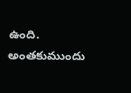ఉంది. అంతకుముందు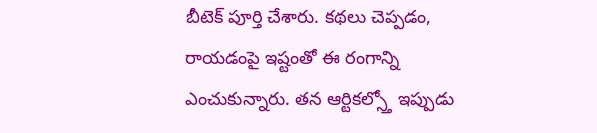బీటెక్ పూర్తి చేశారు. కథలు చెప్పడం, రాయడంపై ఇష్టంతో ఈ రంగాన్ని ఎంచుకున్నారు. తన ఆర్టికల్స్తో ఇప్పుడు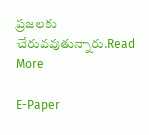ప్రజలకు చేరువవుతున్నారు.Read More

E-Paper